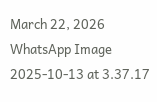March 22, 2026
WhatsApp Image 2025-10-13 at 3.37.17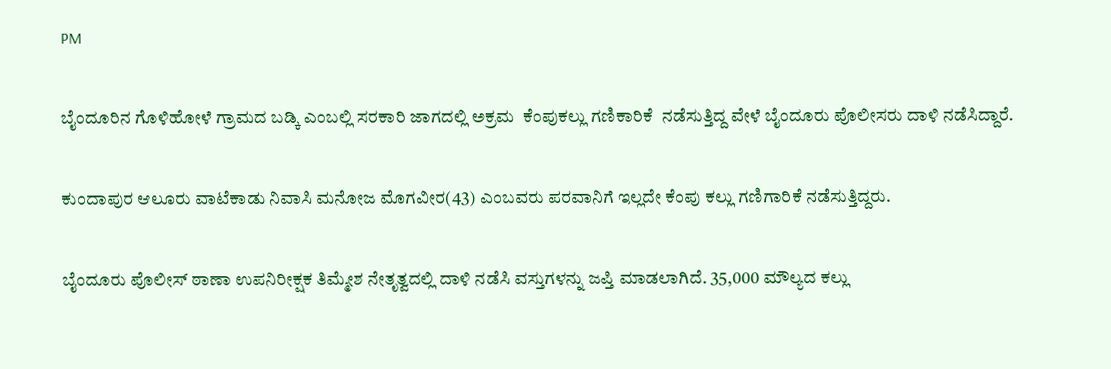PM

ಬೈಂದೂರಿನ ಗೊಳಿಹೋಳೆ ಗ್ರಾಮದ ಬಡ್ಕಿ ಎಂಬಲ್ಲಿ ಸರಕಾರಿ ಜಾಗದಲ್ಲಿ ಅಕ್ರಮ  ಕೆಂಪುಕಲ್ಲು ಗಣಿಕಾರಿಕೆ  ನಡೆಸುತ್ತಿದ್ದ ವೇಳೆ ಬೈಂದೂರು ಪೊಲೀಸರು ದಾಳಿ ನಡೆಸಿದ್ದಾರೆ.

ಕುಂದಾಪುರ ಆಲೂರು ವಾಟೆಕಾಡು ನಿವಾಸಿ ಮನೋಜ ಮೊಗವೀರ(43) ಎಂಬವರು ಪರವಾನಿಗೆ ಇಲ್ಲದೇ ಕೆಂಪು ಕಲ್ಲು ಗಣಿಗಾರಿಕೆ ನಡೆಸುತ್ತಿದ್ದರು.

ಬೈಂದೂರು ಪೊಲೀಸ್‌ ಠಾಣಾ ಉಪನಿರೀಕ್ಷಕ ತಿಮ್ಮೇಶ ನೇತೃತ್ವದಲ್ಲಿ ದಾಳಿ ನಡೆಸಿ ವಸ್ತುಗಳನ್ನು ಜಪ್ತಿ ಮಾಡಲಾಗಿದೆ. 35,000 ಮೌಲ್ಯದ ಕಲ್ಲು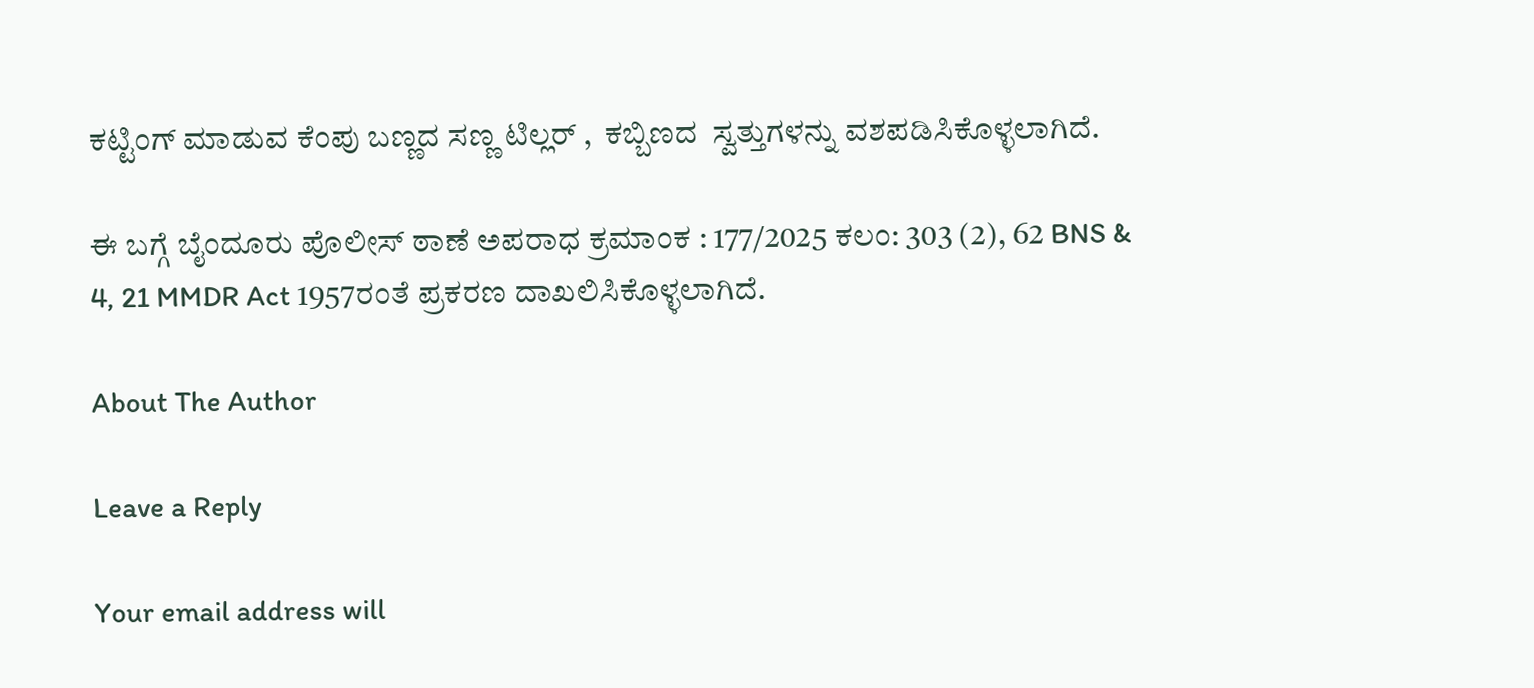ಕಟ್ಟಿಂಗ್‌ ಮಾಡುವ ಕೆಂಪು ಬಣ್ಣದ ಸಣ್ಣ ಟಿಲ್ಲರ್ ,  ಕಬ್ಬಿಣದ  ಸ್ವತ್ತುಗಳನ್ನು ವಶಪಡಿಸಿಕೊಳ್ಳಲಾಗಿದೆ.

ಈ ಬಗ್ಗೆ ಬೈಂದೂರು ಪೊಲೀಸ್‌ ಠಾಣೆ ಅಪರಾಧ ಕ್ರಮಾಂಕ : 177/2025 ಕಲಂ: 303 (2), 62 BNS &  4, 21 MMDR Act 1957ರಂತೆ ಪ್ರಕರಣ ದಾಖಲಿಸಿಕೊಳ್ಳಲಾಗಿದೆ.

About The Author

Leave a Reply

Your email address will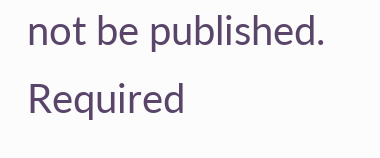not be published. Required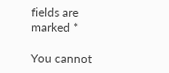fields are marked *

You cannot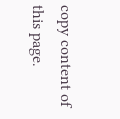copy content of this page.